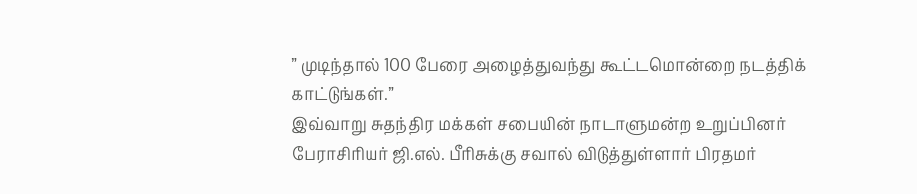” முடிந்தால் 100 பேரை அழைத்துவந்து கூட்டமொன்றை நடத்திக் காட்டுங்கள்.”
இவ்வாறு சுதந்திர மக்கள் சபையின் நாடாளுமன்ற உறுப்பினர் பேராசிரியர் ஜி.எல். பீரிசுக்கு சவால் விடுத்துள்ளார் பிரதமர்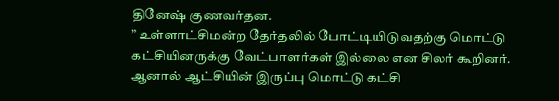தினேஷ் குணவர்தன.
” உள்ளாட்சிமன்ற தேர்தலில் போட்டியிடுவதற்கு மொட்டு கட்சியினருக்கு வேட்பாளர்கள் இல்லை என சிலர் கூறினர். ஆனால் ஆட்சியின் இருப்பு மொட்டு கட்சி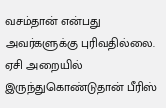வசம்தான் என்பது அவர்களுக்கு புரிவதில்லை. ஏசி அறையில் இருந்துகொண்டுதான் பீரிஸ்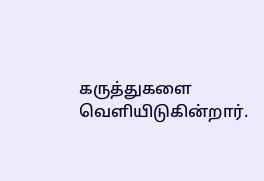கருத்துகளை வெளியிடுகின்றார்.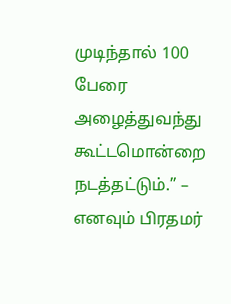முடிந்தால் 100 பேரை அழைத்துவந்து கூட்டமொன்றை நடத்தட்டும்.” – எனவும் பிரதமர்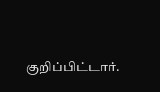குறிப்பிட்டார்.